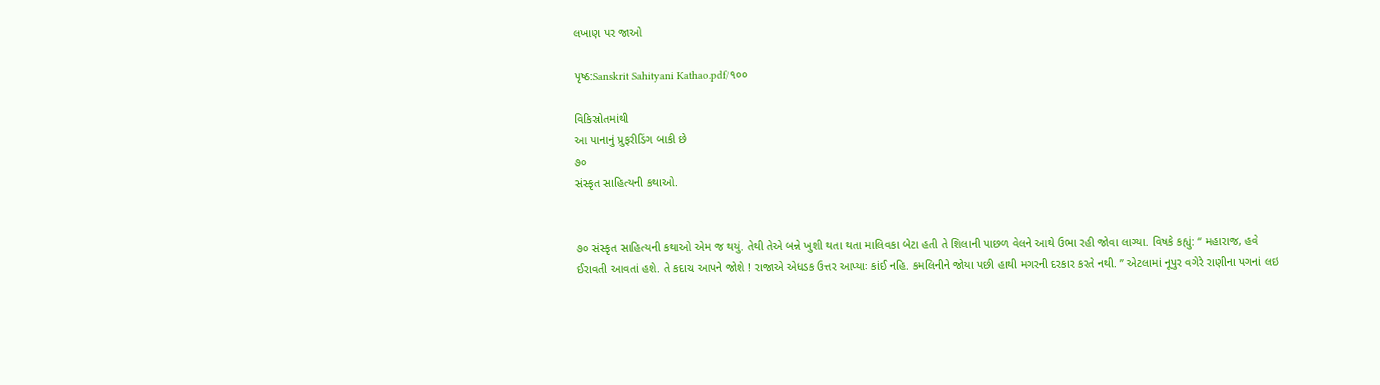લખાણ પર જાઓ

પૃષ્ઠ:Sanskrit Sahityani Kathao.pdf/૧૦૦

વિકિસ્રોતમાંથી
આ પાનાનું પ્રુફરીડિંગ બાકી છે
૭૦
સંસ્કૃત સાહિત્યની કથાઓ.


૭૦ સંસ્કૃત સાહિત્યની કથાઓ એમ જ થયું. તેથી તેએ બન્ને ખુશી થતા થતા માલિવકા બેટા હતી તે શિલાની પાછળ વેલને આથે ઉભા રહી જોવા લાગ્યા. વિષકે કહ્યું: “ મહારાજ, હવે ઈરાવતી આવતાં હશે. તે કદાચ આપને જોશે ! રાજાએ એધડક ઉત્તર આપ્યાઃ કાંઈ નહિ. કમલિનીને જોયા પછી હાથી મગરની દરકાર કરતે નથી. ” એટલામાં નૂપુર વગેરે રાણીના પગનાં લઇ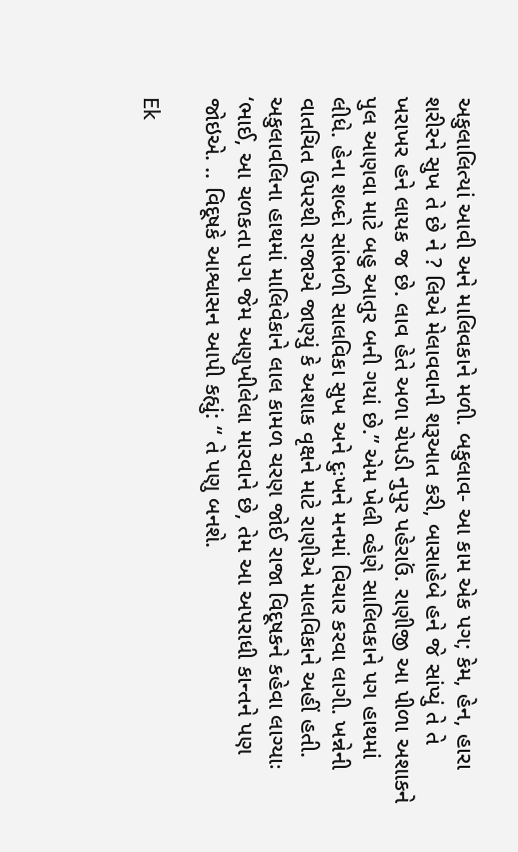અકુલાલિત્યાં આવી અને માલિવકાને મળી. બકુલાવ- આ કામ એક પગ; કેમ, હેન, હારા શરીરને સુખ તે છે ને ? લિએ મેલાવવાની શરૂઆત કરી, બાસાહેબે હને જે સાંપ્યું તે તે ખરાખર હને લાયક જ છે. લાવ હેતે અળા ચેપડી નુપુર પહેરાઉં. રાણીજી આ પીળા અશાકને પુલ આણવા માટે બહુ આતુર બની ગયાં છે.” એમ ખેલી વ્હેણે સાલિવકાને પગ હાથમાં લીધે. હેના શબ્દો સાંભળી સાલવિકા સુખ અને દુઃખને મનમાં વિચાર કરવા લાગી. ખન્નેની વાતચિત ઉપરથી રાજાએ જાણ્યું કે અશાક વૃક્ષને માટે રાણીએ માલવિકાને અહીં હતી. અકુલાવલિના હાથમાં માલિવેકાને લાલ કામળ ચરણ જોઈ રાજા વિદૂષકને કહેવા લાગ્યાઃ ‘ભાઈ, આ ચળકતા પગ જેમ અણુખીલેલા મારવાને છે, તેમ આ અપરાધી કાન્તને પણ જોઇએ. .. વિદૂષકે આશ્વાસન આપી કહ્યું: “ તે પણુ બનશે.

Ek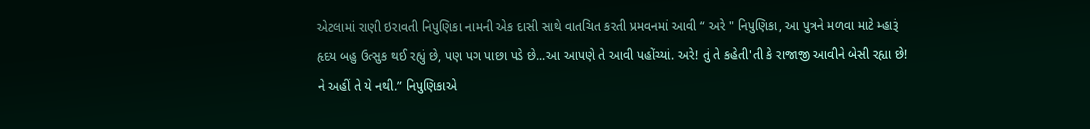એટલામાં રાણી ઇરાવતી નિપુણિકા નામની એક દાસી સાથે વાતચિત કરતી પ્રમવનમાં આવી “ અરે " નિપુણિકા, આ પુત્રને મળવા માટે મ્હારૂં હૃદય બહુ ઉત્સુક થઈ રહ્યું છે, પણ પગ પાછા પડે છે...આ આપણે તે આવી પહોંચ્યાં. અરે! તું તે કહેતી'તી કે રાજાજી આવીને બેસી રહ્યા છે! ને અહીં તે યે નથી.” નિપુણિકાએ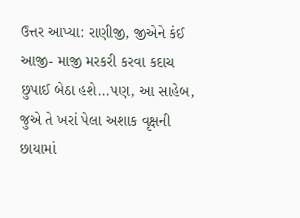ઉત્તર આપ્યા: રાણીજી, જીએને કંઈ આજી- માજી મરકરી કરવા કદાચ છુપાઈ બેઠા હશે...પણ, આ સાહેબ, જુએ તે ખરાં પેલા અશાક વૃક્ષની છાયામાં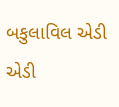બકુલાવિલ એડી એડી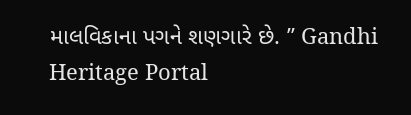માલવિકાના પગને શણગારે છે. ’’ Gandhi Heritage Portal